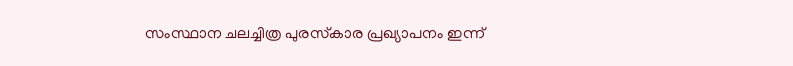സംസ്ഥാന ചലച്ചിത്ര പുരസ്‌കാര പ്രഖ്യാപനം ഇന്ന്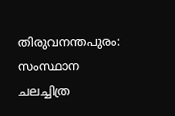തിരുവനന്തപുരം: സംസ്ഥാന ചലച്ചിത്ര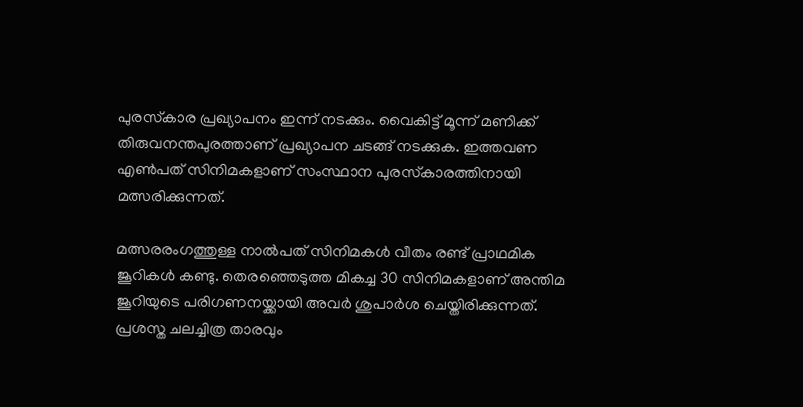പുരസ്‌കാര പ്രഖ്യാപനം ഇന്ന് നടക്കും. വൈകിട്ട് മൂന്ന് മണിക്ക് തിരുവനന്തപുരത്താണ് പ്രഖ്യാപന ചടങ്ങ് നടക്കുക. ഇത്തവണ എണ്‍പത് സിനിമകളാണ് സംസ്ഥാന പുരസ്‌കാരത്തിനായി മത്സരിക്കുന്നത്.

മത്സരരംഗത്തുള്ള നാല്‍പത് സിനിമകള്‍ വീതം രണ്ട് പ്രാഥമിക ജൂറികള്‍ കണ്ടു. തെരഞ്ഞെടുത്ത മികച്ച 30 സിനിമകളാണ് അന്തിമ ജൂറിയുടെ പരിഗണനയ്ക്കായി അവര്‍ ശുപാര്‍ശ ചെയ്തിരിക്കുന്നത്. പ്രശസ്ത ചലച്ചിത്ര താരവും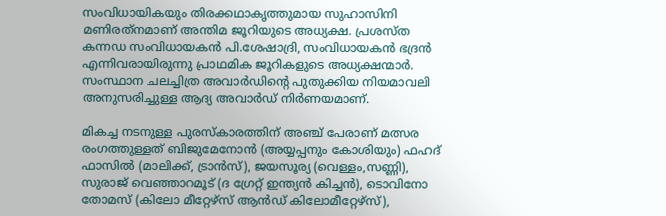സംവിധായികയും തിരക്കഥാകൃത്തുമായ സുഹാസിനി മണിരത്‌നമാണ് അന്തിമ ജൂറിയുടെ അധ്യക്ഷ. പ്രശസ്ത കന്നഡ സംവിധായകന്‍ പി.ശേഷാദ്രി, സംവിധായകന്‍ ഭദ്രന്‍ എന്നിവരായിരുന്നു പ്രാഥമിക ജൂറികളുടെ അധ്യക്ഷന്മാര്‍. സംസ്ഥാന ചലച്ചിത്ര അവാര്‍ഡിന്റെ പുതുക്കിയ നിയമാവലി അനുസരിച്ചുള്ള ആദ്യ അവാര്‍ഡ് നിര്‍ണയമാണ്.

മികച്ച നടനുള്ള പുരസ്‌കാരത്തിന് അഞ്ച് പേരാണ് മത്സര രംഗത്തുള്ളത് ബിജുമേനോന്‍ (അയ്യപ്പനും കോശിയും) ഫഹദ് ഫാസില്‍ (മാലിക്ക്, ട്രാന്‍സ്), ജയസൂര്യ (വെള്ളം,സണ്ണി), സുരാജ് വെഞ്ഞാറമൂട് (ദ ഗ്രേറ്റ് ഇന്ത്യന്‍ കിച്ചന്‍), ടൊവിനോ തോമസ് (കിലോ മീറ്റേഴ്‌സ് ആന്‍ഡ് കിലോമീറ്റേഴ്‌സ്),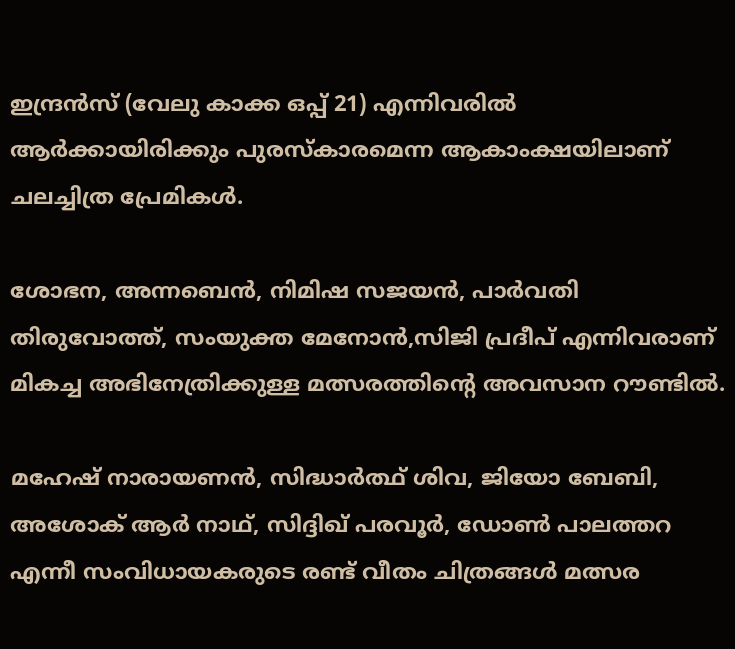ഇന്ദ്രന്‍സ് (വേലു കാക്ക ഒപ്പ് 21) എന്നിവരില്‍ ആര്‍ക്കായിരിക്കും പുരസ്‌കാരമെന്ന ആകാംക്ഷയിലാണ് ചലച്ചിത്ര പ്രേമികള്‍.

ശോഭന, അന്നബെന്‍, നിമിഷ സജയന്‍, പാര്‍വതി തിരുവോത്ത്, സംയുക്ത മേനോന്‍,സിജി പ്രദീപ് എന്നിവരാണ് മികച്ച അഭിനേത്രിക്കുള്ള മത്സരത്തിന്റെ അവസാന റൗണ്ടില്‍.

മഹേഷ് നാരായണന്‍, സിദ്ധാര്‍ത്ഥ് ശിവ, ജിയോ ബേബി, അശോക് ആര്‍ നാഥ്, സിദ്ദിഖ് പരവൂര്‍, ഡോണ്‍ പാലത്തറ എന്നീ സംവിധായകരുടെ രണ്ട് വീതം ചിത്രങ്ങള്‍ മത്സര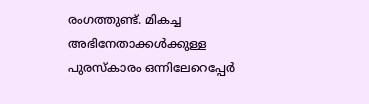രംഗത്തുണ്ട്. മികച്ച അഭിനേതാക്കള്‍ക്കുള്ള പുരസ്‌കാരം ഒന്നിലേറെപ്പേര്‍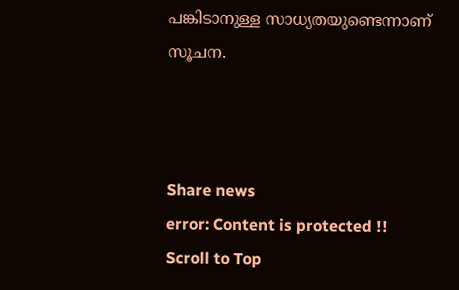പങ്കിടാനുള്ള സാധ്യതയുണ്ടെന്നാണ് സൂചന.



Share news
error: Content is protected !!
Scroll to Top